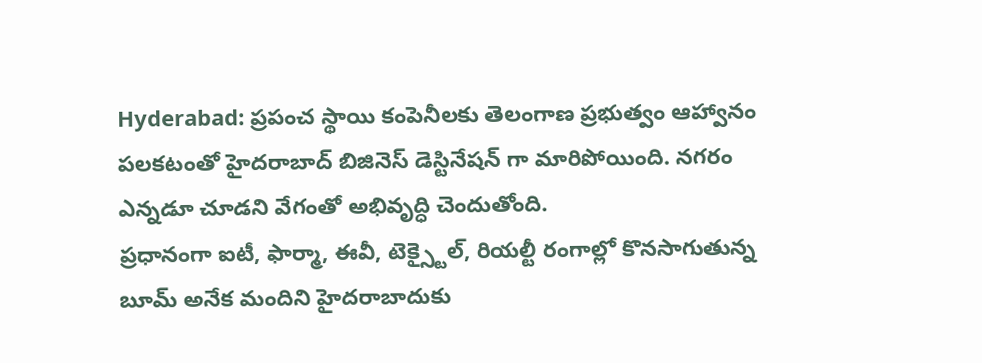Hyderabad: ప్రపంచ స్థాయి కంపెనీలకు తెలంగాణ ప్రభుత్వం ఆహ్వానం పలకటంతో హైదరాబాద్ బిజినెస్ డెస్టినేషన్ గా మారిపోయింది. నగరం ఎన్నడూ చూడని వేగంతో అభివృద్ధి చెందుతోంది.
ప్రధానంగా ఐటీ, ఫార్మా, ఈవీ, టెక్స్టైల్, రియల్టీ రంగాల్లో కొనసాగుతున్న బూమ్ అనేక మందిని హైదరాబాదుకు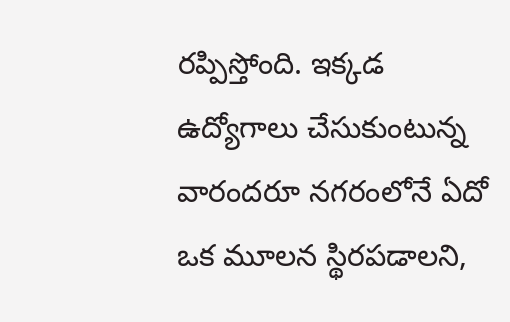రప్పిస్తోంది. ఇక్కడ ఉద్యోగాలు చేసుకుంటున్న వారందరూ నగరంలోనే ఏదో ఒక మూలన స్థిరపడాలని,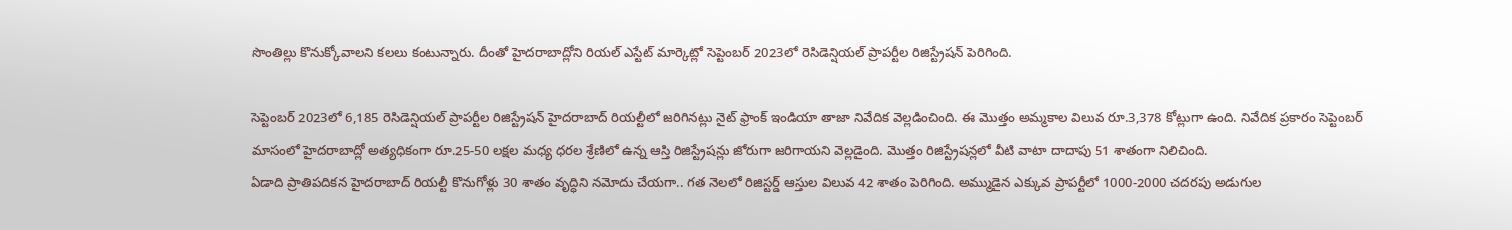సొంతిల్లు కొనుక్కోవాలని కలలు కంటున్నారు. దీంతో హైదరాబాద్లోని రియల్ ఎస్టేట్ మార్కెట్లో సెప్టెంబర్ 2023లో రెసిడెన్షియల్ ప్రాపర్టీల రిజిస్ట్రేషన్ పెరిగింది.

సెప్టెంబర్ 2023లో 6,185 రెసిడెన్షియల్ ప్రాపర్టీల రిజిస్ట్రేషన్ హైదరాబాద్ రియల్టీలో జరిగినట్లు నైట్ ఫ్రాంక్ ఇండియా తాజా నివేదిక వెల్లడించింది. ఈ మెుత్తం అమ్మకాల విలువ రూ.3,378 కోట్లుగా ఉంది. నివేదిక ప్రకారం సెప్టెంబర్ మాసంలో హైదరాబాద్లో అత్యధికంగా రూ.25-50 లక్షల మధ్య ధరల శ్రేణిలో ఉన్న ఆస్తి రిజిస్ట్రేషన్లు జోరుగా జరిగాయని వెల్లడైంది. మెుత్తం రిజిస్ట్రేషన్లలో వీటి వాటా దాదాపు 51 శాతంగా నిలిచింది.
ఏడాది ప్రాతిపదికన హైదరాబాద్ రియల్టీ కొనుగోళ్లు 30 శాతం వృద్ధిని నమోదు చేయగా.. గత నెలలో రిజిస్టర్డ్ ఆస్తుల విలువ 42 శాతం పెరిగింది. అమ్ముడైన ఎక్కువ ప్రాపర్టీలో 1000-2000 చదరపు అడుగుల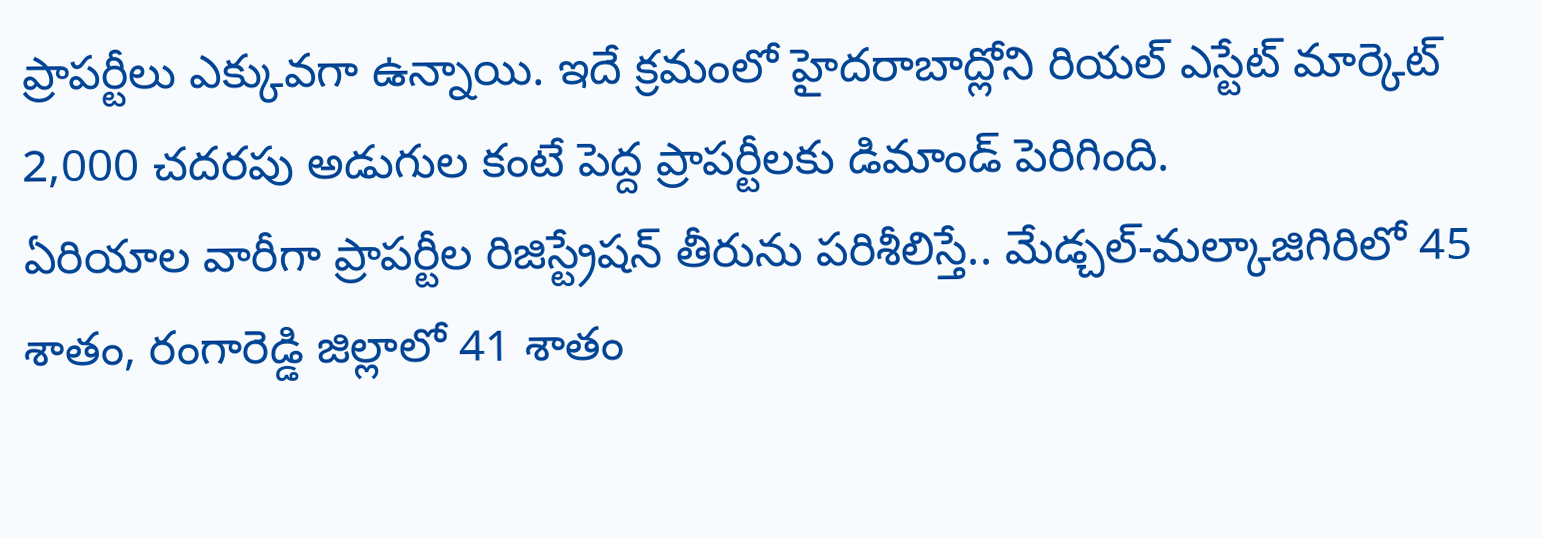ప్రాపర్టీలు ఎక్కువగా ఉన్నాయి. ఇదే క్రమంలో హైదరాబాద్లోని రియల్ ఎస్టేట్ మార్కెట్ 2,000 చదరపు అడుగుల కంటే పెద్ద ప్రాపర్టీలకు డిమాండ్ పెరిగింది.
ఏరియాల వారీగా ప్రాపర్టీల రిజిస్ట్రేషన్ తీరును పరిశీలిస్తే.. మేడ్చల్-మల్కాజిగిరిలో 45 శాతం, రంగారెడ్డి జిల్లాలో 41 శాతం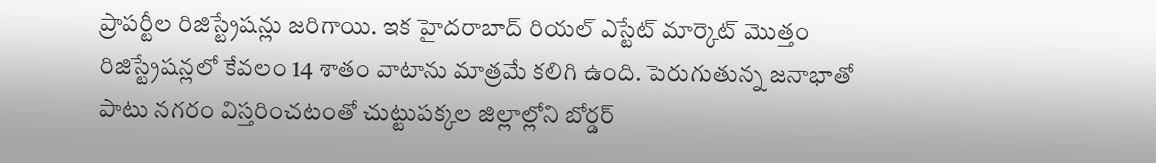ప్రాపర్టీల రిజిస్ట్రేషన్లు జరిగాయి. ఇక హైదరాబాద్ రియల్ ఎస్టేట్ మార్కెట్ మొత్తం రిజిస్ట్రేషన్లలో కేవలం 14 శాతం వాటాను మాత్రమే కలిగి ఉంది. పెరుగుతున్న జనాభాతో పాటు నగరం విస్తరించటంతో చుట్టుపక్కల జిల్లాల్లోని బోర్డర్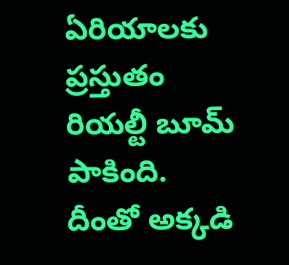ఏరియాలకు ప్రస్తుతం రియల్టీ బూమ్ పాకింది. దీంతో అక్కడి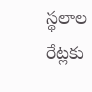స్థలాల రేట్లకు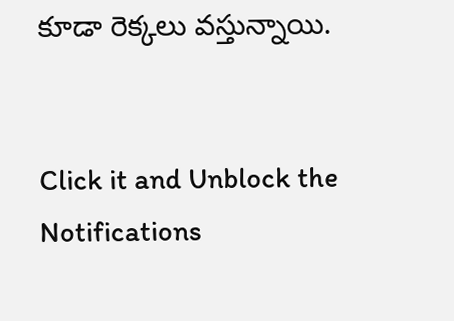కూడా రెక్కలు వస్తున్నాయి.


Click it and Unblock the Notifications